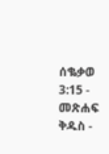ሰቈቃወ 3:15 - መጽሐፍ ቅዱስ -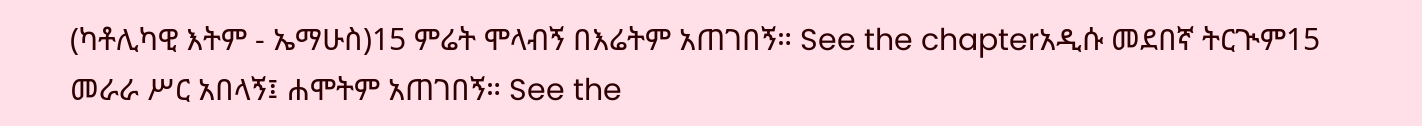(ካቶሊካዊ እትም - ኤማሁስ)15 ምሬት ሞላብኝ በእሬትም አጠገበኝ። See the chapterአዲሱ መደበኛ ትርጒም15 መራራ ሥር አበላኝ፤ ሐሞትም አጠገበኝ። See the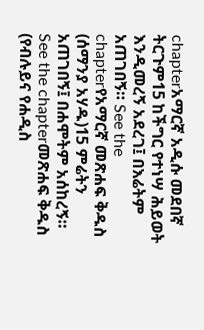chapterአማርኛ አዲሱ መደበኛ ትርጉም15 ከችግር የተነሣ ሕይወት እንዲመረኝ አደረገ፤ በእሬትም አጠገበኝ። See the chapterየአማርኛ መጽሐፍ ቅዱስ (ሰማንያ አሃዱ)15 ምሬትን አጠገበኝ፤ በሐሞትም አሰከረኝ። See the chapterመጽሐፍ ቅዱስ (የብሉይና የሐዲስ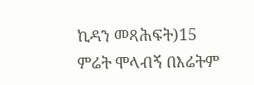ኪዳን መጻሕፍት)15 ምሬት ሞላብኝ በእሬትም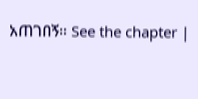አጠገበኝ። See the chapter |